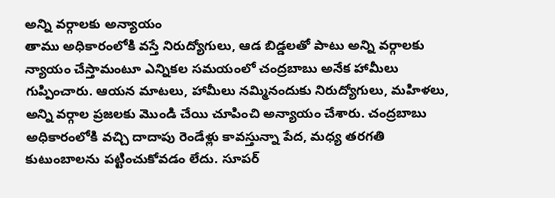అన్ని వర్గాలకు అన్యాయం
తాము అధికారంలోకి వస్తే నిరుద్యోగులు, ఆడ బిడ్డలతో పాటు అన్ని వర్గాలకు న్యాయం చేస్తామంటూ ఎన్నికల సమయంలో చంద్రబాబు అనేక హామీలు గుప్పించారు. ఆయన మాటలు, హామీలు నమ్మినందుకు నిరుద్యోగులు, మహిళలు, అన్ని వర్గాల ప్రజలకు మొండి చేయి చూపించి అన్యాయం చేశారు. చంద్రబాబు అధికారంలోకి వచ్చి దాదాపు రెండేళ్లు కావస్తున్నా పేద, మధ్య తరగతి కుటుంబాలను పట్టించుకోవడం లేదు. సూపర్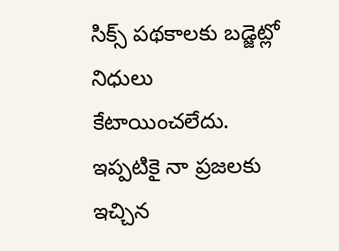సిక్స్ పథకాలకు బడ్జెట్లో నిధులు కేటాయించలేదు. ఇప్పటికై నా ప్రజలకు ఇచ్చిన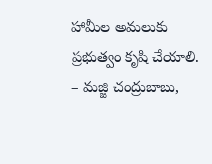హామీల అమలుకు ప్రభుత్వం కృషి చేయాలి.
– మజ్జి చంద్రుబాబు,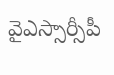వైఎస్సార్సీపీ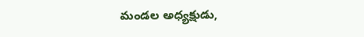మండల అధ్యక్షుడు,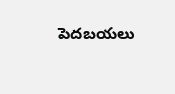పెదబయలు